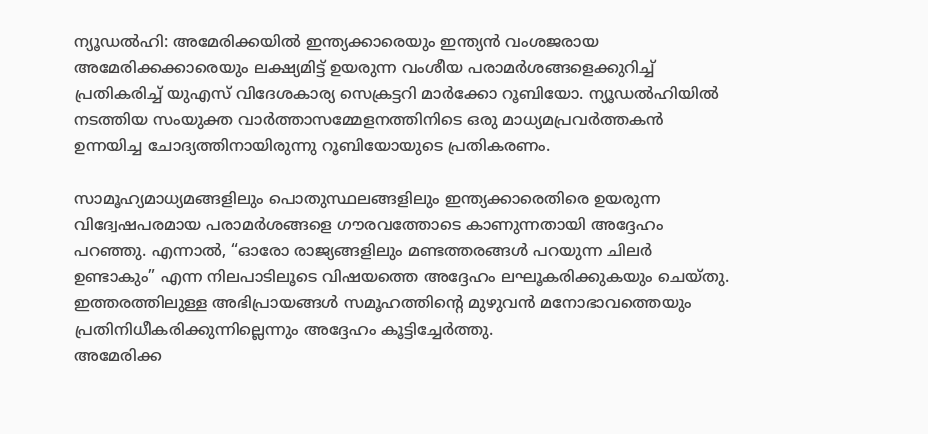ന്യൂഡൽഹി: അമേരിക്കയിൽ ഇന്ത്യക്കാരെയും ഇന്ത്യൻ വംശജരായ അമേരിക്കക്കാരെയും ലക്ഷ്യമിട്ട് ഉയരുന്ന വംശീയ പരാമർശങ്ങളെക്കുറിച്ച് പ്രതികരിച്ച് യുഎസ് വിദേശകാര്യ സെക്രട്ടറി മാർക്കോ റൂബിയോ. ന്യൂഡൽഹിയിൽ നടത്തിയ സംയുക്ത വാർത്താസമ്മേളനത്തിനിടെ ഒരു മാധ്യമപ്രവർത്തകൻ ഉന്നയിച്ച ചോദ്യത്തിനായിരുന്നു റൂബിയോയുടെ പ്രതികരണം.

സാമൂഹ്യമാധ്യമങ്ങളിലും പൊതുസ്ഥലങ്ങളിലും ഇന്ത്യക്കാരെതിരെ ഉയരുന്ന വിദ്വേഷപരമായ പരാമർശങ്ങളെ ഗൗരവത്തോടെ കാണുന്നതായി അദ്ദേഹം പറഞ്ഞു. എന്നാൽ, “ഓരോ രാജ്യങ്ങളിലും മണ്ടത്തരങ്ങൾ പറയുന്ന ചിലർ ഉണ്ടാകും” എന്ന നിലപാടിലൂടെ വിഷയത്തെ അദ്ദേഹം ലഘൂകരിക്കുകയും ചെയ്തു. ഇത്തരത്തിലുള്ള അഭിപ്രായങ്ങൾ സമൂഹത്തിന്റെ മുഴുവൻ മനോഭാവത്തെയും പ്രതിനിധീകരിക്കുന്നില്ലെന്നും അദ്ദേഹം കൂട്ടിച്ചേർത്തു.
അമേരിക്ക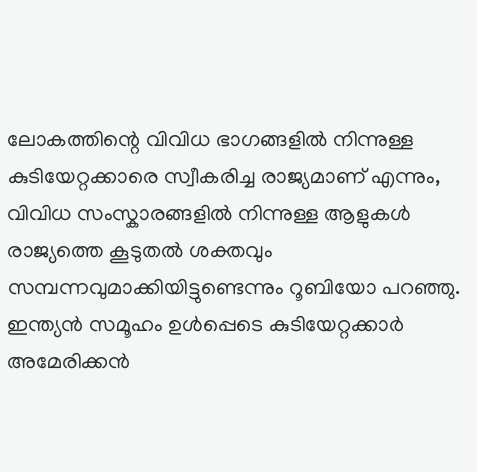ലോകത്തിന്റെ വിവിധ ഭാഗങ്ങളിൽ നിന്നുള്ള കുടിയേറ്റക്കാരെ സ്വീകരിച്ച രാജ്യമാണ് എന്നും, വിവിധ സംസ്കാരങ്ങളിൽ നിന്നുള്ള ആളുകൾ രാജ്യത്തെ കൂടുതൽ ശക്തവും സമ്പന്നവുമാക്കിയിട്ടുണ്ടെന്നും റൂബിയോ പറഞ്ഞു. ഇന്ത്യൻ സമൂഹം ഉൾപ്പെടെ കുടിയേറ്റക്കാർ അമേരിക്കൻ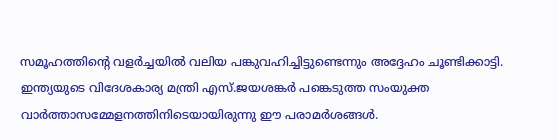സമൂഹത്തിന്റെ വളർച്ചയിൽ വലിയ പങ്കുവഹിച്ചിട്ടുണ്ടെന്നും അദ്ദേഹം ചൂണ്ടിക്കാട്ടി.
ഇന്ത്യയുടെ വിദേശകാര്യ മന്ത്രി എസ്.ജയശങ്കർ പങ്കെടുത്ത സംയുക്ത വാർത്താസമ്മേളനത്തിനിടെയായിരുന്നു ഈ പരാമർശങ്ങൾ.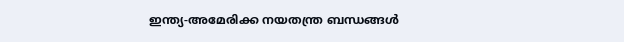ഇന്ത്യ-അമേരിക്ക നയതന്ത്ര ബന്ധങ്ങൾ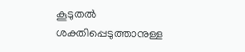കൂടുതൽ ശക്തിപ്പെടുത്താനുള്ള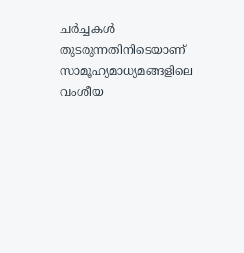ചർച്ചകൾ തുടരുന്നതിനിടെയാണ് സാമൂഹ്യമാധ്യമങ്ങളിലെ വംശീയ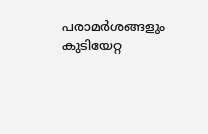പരാമർശങ്ങളും കുടിയേറ്റ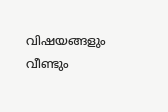വിഷയങ്ങളും വീണ്ടും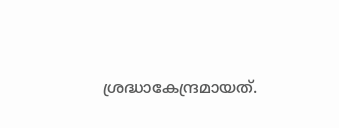ശ്രദ്ധാകേന്ദ്രമായത്.